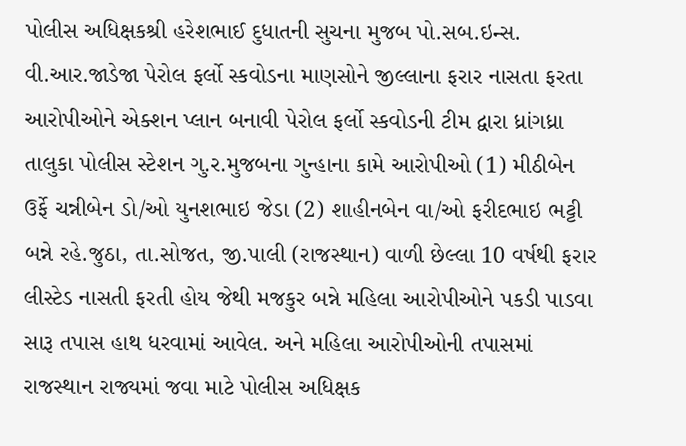પોલીસ અધિક્ષકશ્રી હરેશભાઈ દુધાતની સુચના મુજબ પો.સબ.ઇન્સ. વી.આર.જાડેજા પેરોલ ફર્લો સ્કવોડના માણસોને જીલ્લાના ફરાર નાસતા ફરતા આરોપીઓને એક્શન પ્લાન બનાવી પેરોલ ફર્લો સ્કવોડની ટીમ દ્વારા ધ્રાંગધ્રા તાલુકા પોલીસ સ્ટેશન ગુ.ર.મુજબના ગુન્હાના કામે આરોપીઓ (1) મીઠીબેન ઉર્ફે ચન્નીબેન ડો/ઓ યુનશભાઇ જેડા (2) શાહીનબેન વા/ઓ ફરીદભાઇ ભટ્ટી બન્ને રહે.જુઠા, તા.સોજત, જી.પાલી (રાજસ્થાન) વાળી છેલ્લા 10 વર્ષથી ફરાર લીસ્ટેડ નાસતી ફરતી હોય જેથી મજકુર બન્ને મહિલા આરોપીઓને પકડી પાડવા સારૂ તપાસ હાથ ધરવામાં આવેલ. અને મહિલા આરોપીઓની તપાસમાં રાજસ્થાન રાજ્યમાં જવા માટે પોલીસ અધિક્ષક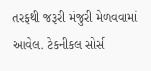તરફથી જરૂરી મંજુરી મેળવવામાં આવેલ. ટેકનીકલ સોર્સ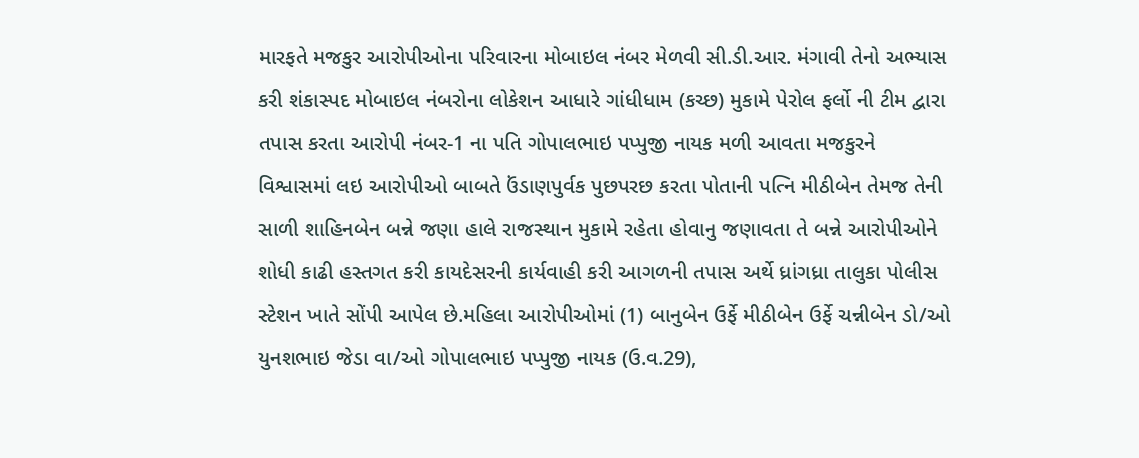મારફતે મજકુર આરોપીઓના પરિવારના મોબાઇલ નંબર મેળવી સી.ડી.આર. મંગાવી તેનો અભ્યાસ કરી શંકાસ્પદ મોબાઇલ નંબરોના લોકેશન આધારે ગાંધીધામ (કચ્છ) મુકામે પેરોલ ફર્લો ની ટીમ દ્વારા તપાસ કરતા આરોપી નંબર-1 ના પતિ ગોપાલભાઇ પપ્પુજી નાયક મળી આવતા મજકુરને વિશ્વાસમાં લઇ આરોપીઓ બાબતે ઉંડાણપુર્વક પુછપરછ કરતા પોતાની પત્નિ મીઠીબેન તેમજ તેની સાળી શાહિનબેન બન્ને જણા હાલે રાજસ્થાન મુકામે રહેતા હોવાનુ જણાવતા તે બન્ને આરોપીઓને શોધી કાઢી હસ્તગત કરી કાયદેસરની કાર્યવાહી કરી આગળની તપાસ અર્થે ધ્રાંગધ્રા તાલુકા પોલીસ સ્ટેશન ખાતે સોંપી આપેલ છે.મહિલા આરોપીઓમાં (1) બાનુબેન ઉર્ફે મીઠીબેન ઉર્ફે ચન્નીબેન ડો/ઓ યુનશભાઇ જેડા વા/ઓ ગોપાલભાઇ પપ્પુજી નાયક (ઉ.વ.29),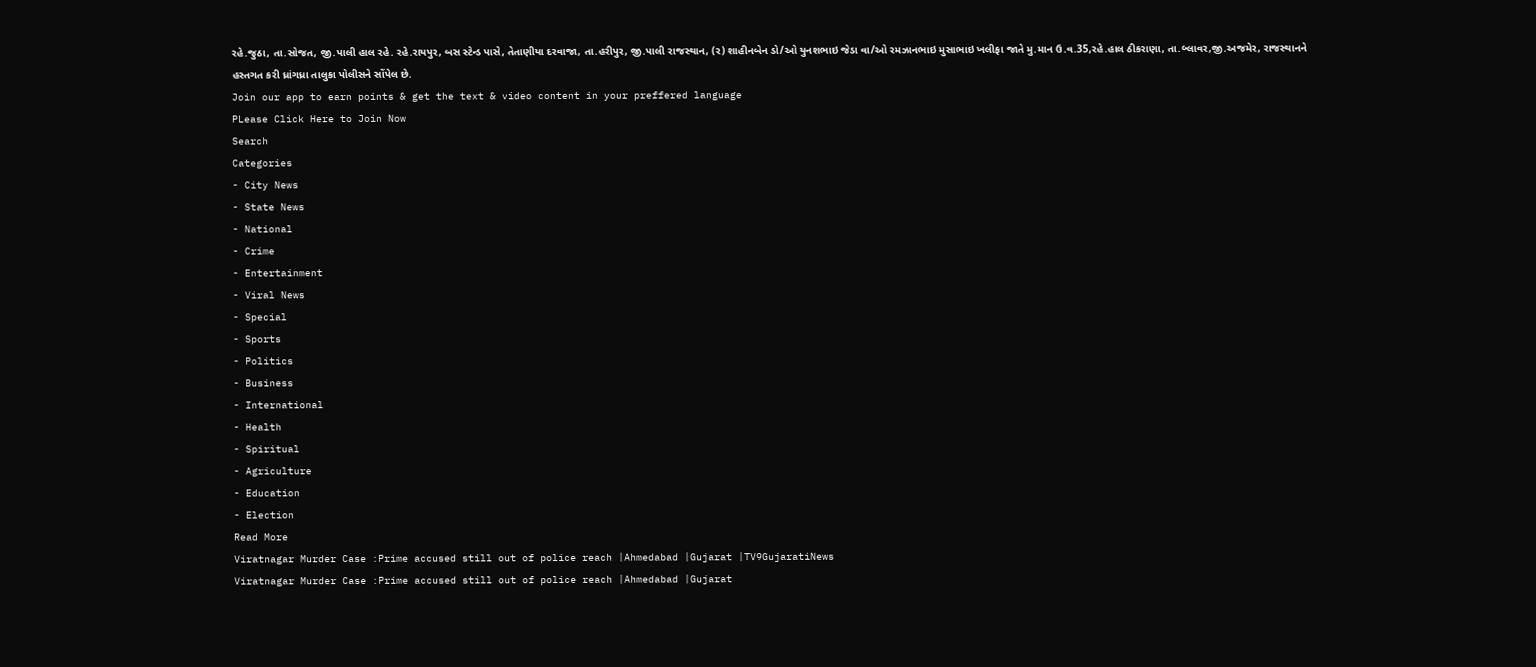રહે.જુઠા, તા.સોજત, જી.પાલી હાલ રહે. રહે.રાયપુર, બસ સ્ટેન્ડ પાસે, તેતાણીયા દરવાજા, તા.હરીપુર, જી.પાલી રાજસ્થાન, (ર) શાહીનબેન ડો/ઓ યુનશભાઇ જેડા વા/ઓ રમઝાનભાઇ મુસાભાઇ ખલીફા જાતે મુ.માન ઉ.વ.35,રહે.હાલ ઠીકરાણા, તા.બ્લાવર,જી.અજમેર, રાજસ્થાનને હસ્તગત કરી ધ્રાંગધ્રા તાલુકા પોલીસને સોંપેલ છે.
Join our app to earn points & get the text & video content in your preffered language
PLease Click Here to Join Now
Search
Categories
- City News
- State News
- National
- Crime
- Entertainment
- Viral News
- Special
- Sports
- Politics
- Business
- International
- Health
- Spiritual
- Agriculture
- Education
- Election
Read More
Viratnagar Murder Case :Prime accused still out of police reach |Ahmedabad |Gujarat |TV9GujaratiNews
Viratnagar Murder Case :Prime accused still out of police reach |Ahmedabad |Gujarat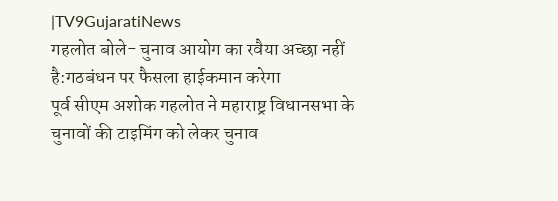|TV9GujaratiNews
गहलोत बोले- चुनाव आयोग का रवैया अच्छा नहीं है:गठबंधन पर फैसला हाईकमान करेगा
पूर्व सीएम अशोक गहलोत ने महाराष्ट्र विधानसभा के चुनावों की टाइमिंग को लेकर चुनाव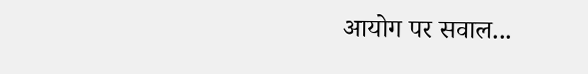आयोग पर सवाल...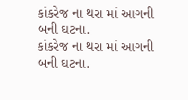કાંકરેજ ના થરા માં આગની બની ઘટના.
કાંકરેજ ના થરા માં આગની બની ઘટના.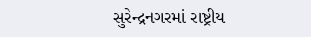સુરેન્દ્રનગરમાં રાષ્ટ્રીય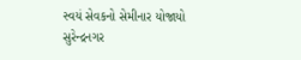સ્વયં સેવકનો સેમીનાર યોજાયો
સુરેન્દ્રનગર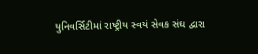યુનિવર્સિટીમાં રાષ્ટ્રીય સ્વયં સેવક સંઘ દ્વારા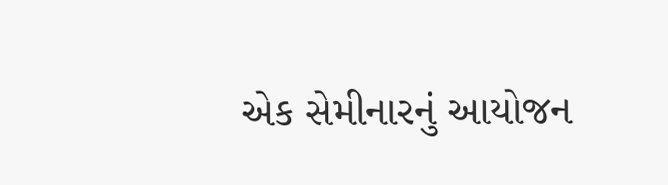એક સેમીનારનું આયોજન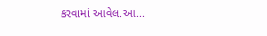કરવામાં આવેલ.આ...